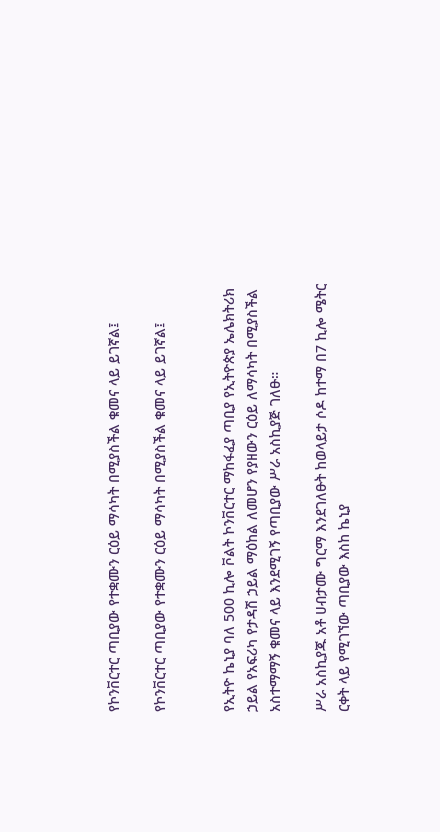የኮንቨርተር ጣቢያው የተቋሙን ርዕይ ማሳካት በሚያስችል ቁመና ላይ ይገኛል፤

የኮንቨርተር ጣቢያው የተቋሙን ርዕይ ማሳካት በሚያስችል ቁመና ላይ ይገኛል፤


የኢትዮ ኬኒያ ባለ 500 ኪሎ ቮልት ኮንቨርተር ማከፋፈያ ጣቢያ የኢትዮጵያ ኤሌክትሪክ ኃይል የአፍሪካ የታዳሽ ኃይል ማዕከል ለመሆን የያዘውን ርዕይ ለማሳካት በሚያስችል አስተማማኝ ቁመና ላይ እንደሚገኝ የጣቢያው ሥራ አስኪያጅ ገለፁ።

ሥራ አስኪያጁ አቶ ሀብታሙ ግርማ እንደገለፁት ከወላይታ ሶዶ ከተማ በ7 ኪሎ ሜትር ርቀት ላይ የሚገኘው ጣቢያው እስከ ኬኒያ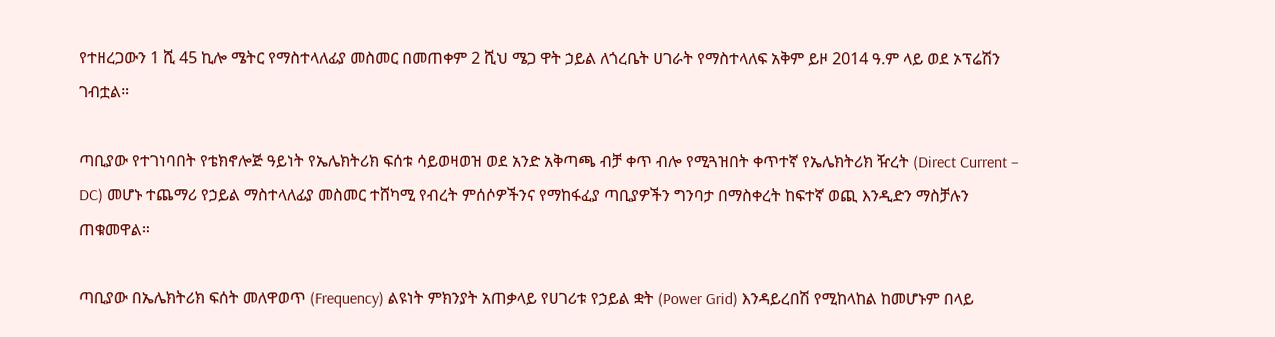የተዘረጋውን 1 ሺ 45 ኪሎ ሜትር የማስተላለፊያ መስመር በመጠቀም 2 ሺህ ሜጋ ዋት ኃይል ለጎረቤት ሀገራት የማስተላለፍ አቅም ይዞ 2014 ዓ.ም ላይ ወደ ኦፕሬሽን ገብቷል።

ጣቢያው የተገነባበት የቴክኖሎጅ ዓይነት የኤሌክትሪክ ፍሰቱ ሳይወዛወዝ ወደ አንድ አቅጣጫ ብቻ ቀጥ ብሎ የሚጓዝበት ቀጥተኛ የኤሌክትሪክ ዥረት (Direct Current – DC) መሆኑ ተጨማሪ የኃይል ማስተላለፊያ መስመር ተሸካሚ የብረት ምሰሶዎችንና የማከፋፈያ ጣቢያዎችን ግንባታ በማስቀረት ከፍተኛ ወጪ እንዲድን ማስቻሉን ጠቁመዋል።

ጣቢያው በኤሌክትሪክ ፍሰት መለዋወጥ (Frequency) ልዩነት ምክንያት አጠቃላይ የሀገሪቱ የኃይል ቋት (Power Grid) እንዳይረበሽ የሚከላከል ከመሆኑም በላይ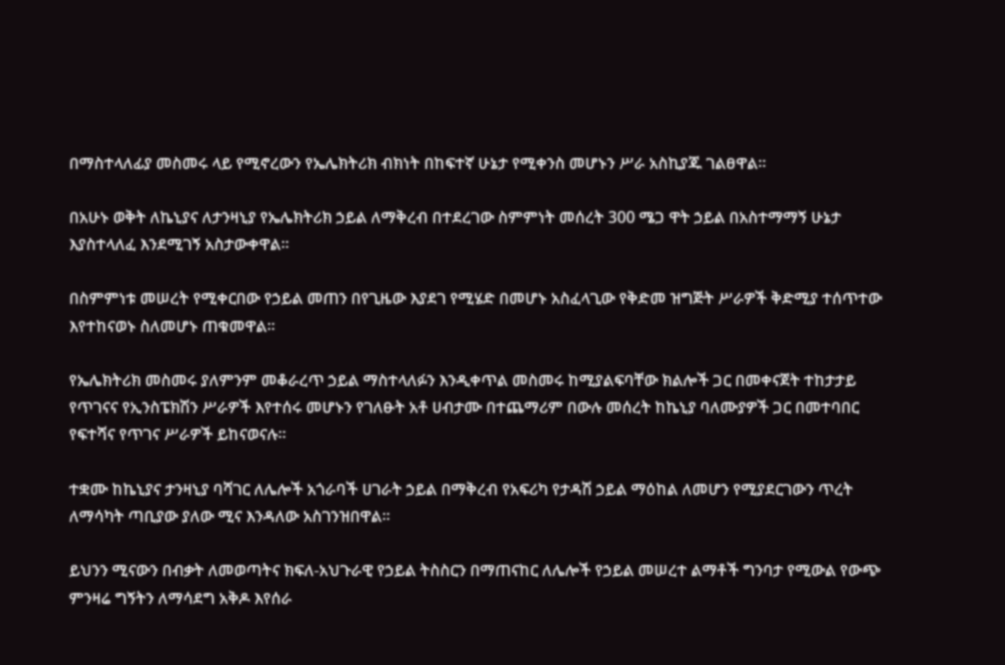በማስተላለፊያ መስመሩ ላይ የሚኖረውን የኤሌክትሪክ ብክነት በከፍተኛ ሁኔታ የሚቀንስ መሆኑን ሥራ አስኪያጁ ገልፀዋል።

በአሁኑ ወቅት ለኬኒያና ለታንዛኒያ የኤሌክትሪክ ኃይል ለማቅረብ በተደረገው ስምምነት መሰረት 300 ሜጋ ዋት ኃይል በአስተማማኝ ሁኔታ እያስተላለፈ እንደሚገኝ አስታውቀዋል፡፡

በስምምነቱ መሠረት የሚቀርበው የኃይል መጠን በየጊዜው እያደገ የሚሄድ በመሆኑ አስፈላጊው የቅድመ ዝግጅት ሥራዎች ቅድሚያ ተሰጥተው እየተከናወኑ ስለመሆኑ ጠቁመዋል።

የኤሌክትሪክ መስመሩ ያለምንም መቆራረጥ ኃይል ማስተላለፉን እንዲቀጥል መስመሩ ከሚያልፍባቸው ክልሎች ጋር በመቀናጀት ተከታታይ የጥገናና የኢንስፔክሽን ሥራዎች እየተሰሩ መሆኑን የገለፁት አቶ ሀብታሙ በተጨማሪም በውሉ መሰረት ከኬኒያ ባለሙያዎች ጋር በመተባበር የፍተሻና የጥገና ሥራዎች ይከናወናሉ።

ተቋሙ ከኬኒያና ታንዛኒያ ባሻገር ለሌሎች አጎራባች ሀገራት ኃይል በማቅረብ የአፍሪካ የታዳሽ ኃይል ማዕከል ለመሆን የሚያደርገውን ጥረት ለማሳካት ጣቢያው ያለው ሚና እንዳለው አስገንዝበዋል።

ይህንን ሚናውን በብቃት ለመወጣትና ክፍለ-አህጉራዊ የኃይል ትስስርን በማጠናከር ለሌሎች የኃይል መሠረተ ልማቶች ግንባታ የሚውል የውጭ ምንዛሬ ግኝትን ለማሳደግ አቅዶ እየሰራ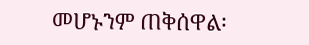መሆኑንም ጠቅሰዋል፡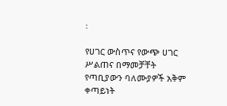፡

የሀገር ውስጥና የውጭ ሀገር ሥልጠና በማመቻቸት የጣቢያውን ባለሙያዎች አቅም ቀጣይነት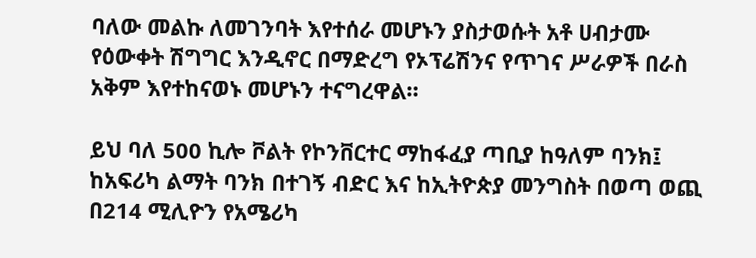ባለው መልኩ ለመገንባት እየተሰራ መሆኑን ያስታወሱት አቶ ሀብታሙ የዕውቀት ሽግግር እንዲኖር በማድረግ የኦፕሬሽንና የጥገና ሥራዎች በራስ አቅም እየተከናወኑ መሆኑን ተናግረዋል።

ይህ ባለ 500 ኪሎ ቮልት የኮንቨርተር ማከፋፈያ ጣቢያ ከዓለም ባንክ፤ ከአፍሪካ ልማት ባንክ በተገኝ ብድር እና ከኢትዮጵያ መንግስት በወጣ ወጪ በ214 ሚሊዮን የአሜሪካ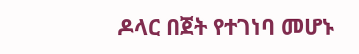ዶላር በጀት የተገነባ መሆኑ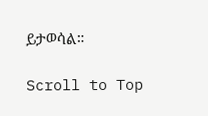ይታወሳል።

Scroll to Top